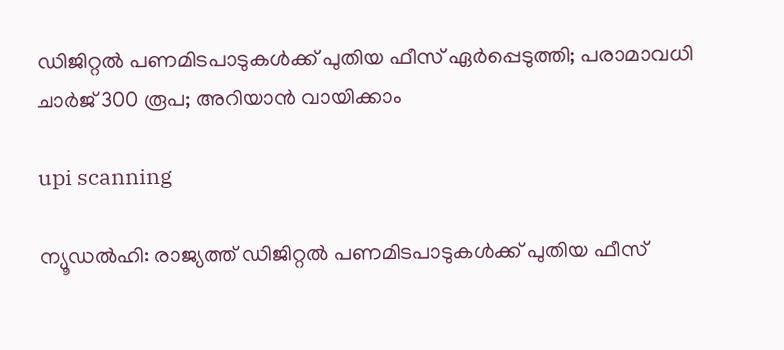ഡിജിറ്റൽ പണമിടപാടുകൾക്ക് പുതിയ ഫീസ് ഏര്‍പ്പെടുത്തി; പരാമാവധി ചാര്‍ജ് 300 രൂപ; അറിയാൻ വായിക്കാം

upi scanning

ന്യൂഡൽഹി: രാജ്യത്ത് ഡിജിറ്റൽ പണമിടപാടുകൾക്ക് പുതിയ ഫീസ്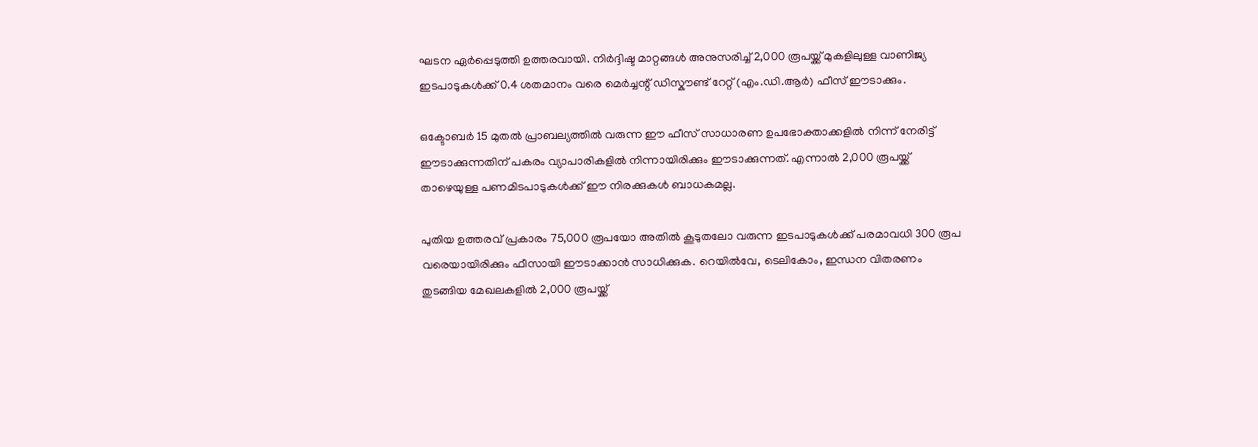ഘടന ഏർപ്പെടുത്തി ഉത്തരവായി. നിർദ്ദിഷ്ട മാറ്റങ്ങൾ അനുസരിച്ച് 2,000 രൂപയ്ക്ക് മുകളിലുള്ള വാണിജ്യ ഇടപാടുകൾക്ക് 0.4 ശതമാനം വരെ മെർച്ചന്റ് ഡിസ്കൗണ്ട് റേറ്റ് (എം.ഡി.ആർ) ഫീസ് ഈടാക്കും.

ഒക്ടോബർ 15 മുതൽ പ്രാബല്യത്തിൽ വരുന്ന ഈ ഫീസ് സാധാരണ ഉപഭോക്താക്കളിൽ നിന്ന് നേരിട്ട് ഈടാക്കുന്നതിന് പകരം വ്യാപാരികളിൽ നിന്നായിരിക്കും ഈടാക്കുന്നത്. എന്നാൽ 2,000 രൂപയ്ക്ക് താഴെയുള്ള പണമിടപാടുകൾക്ക് ഈ നിരക്കുകൾ ബാധകമല്ല.

പുതിയ ഉത്തരവ് പ്രകാരം 75,000 രൂപയോ അതിൽ കൂടുതലോ വരുന്ന ഇടപാടുകൾക്ക് പരമാവധി 300 രൂപ വരെയായിരിക്കും ഫീസായി ഈടാക്കാൻ സാധിക്കുക. റെയിൽവേ, ടെലികോം, ഇന്ധന വിതരണം തുടങ്ങിയ മേഖലകളിൽ 2,000 രൂപയ്ക്ക്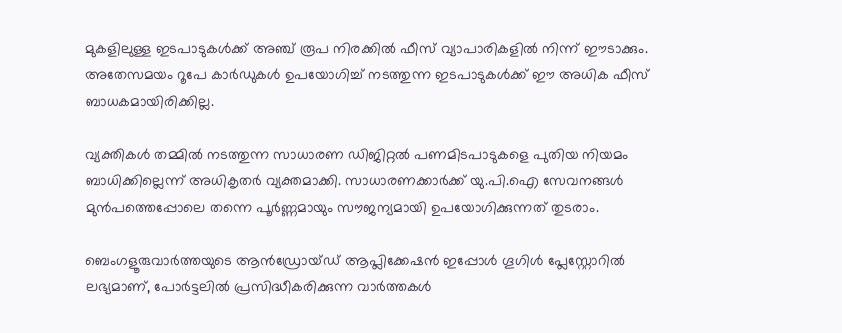മുകളിലുള്ള ഇടപാടുകൾക്ക് അഞ്ച് രൂപ നിരക്കിൽ ഫീസ് വ്യാപാരികളിൽ നിന്ന് ഈടാക്കും. അതേസമയം റൂപേ കാർഡുകൾ ഉപയോഗിച്ച് നടത്തുന്ന ഇടപാടുകൾക്ക് ഈ അധിക ഫീസ് ബാധകമായിരിക്കില്ല.

വ്യക്തികൾ തമ്മിൽ നടത്തുന്ന സാധാരണ ഡിജിറ്റൽ പണമിടപാടുകളെ പുതിയ നിയമം ബാധിക്കില്ലെന്ന് അധികൃതർ വ്യക്തമാക്കി. സാധാരണക്കാർക്ക് യു.പി.ഐ സേവനങ്ങൾ മുൻപത്തെപ്പോലെ തന്നെ പൂർണ്ണമായും സൗജന്യമായി ഉപയോഗിക്കുന്നത് തുടരാം.

ബെംഗളൂരുവാർത്തയുടെ ആൻഡ്രോയ്ഡ് ആപ്ലിക്കേഷൻ ഇപ്പോൾ ഗൂഗിൾ പ്ലേസ്റ്റോറിൽ ലഭ്യമാണ്, പോർട്ടലിൽ പ്രസിദ്ധീകരിക്കുന്ന വാർത്തകൾ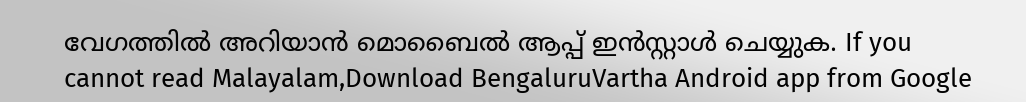വേഗത്തിൽ അറിയാൻ മൊബൈൽ ആപ്പ് ഇൻസ്റ്റാൾ ചെയ്യുക. If you cannot read Malayalam,Download BengaluruVartha Android app from Google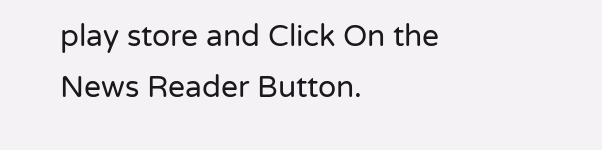play store and Click On the News Reader Button.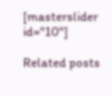[masterslider id="10"]

Related posts